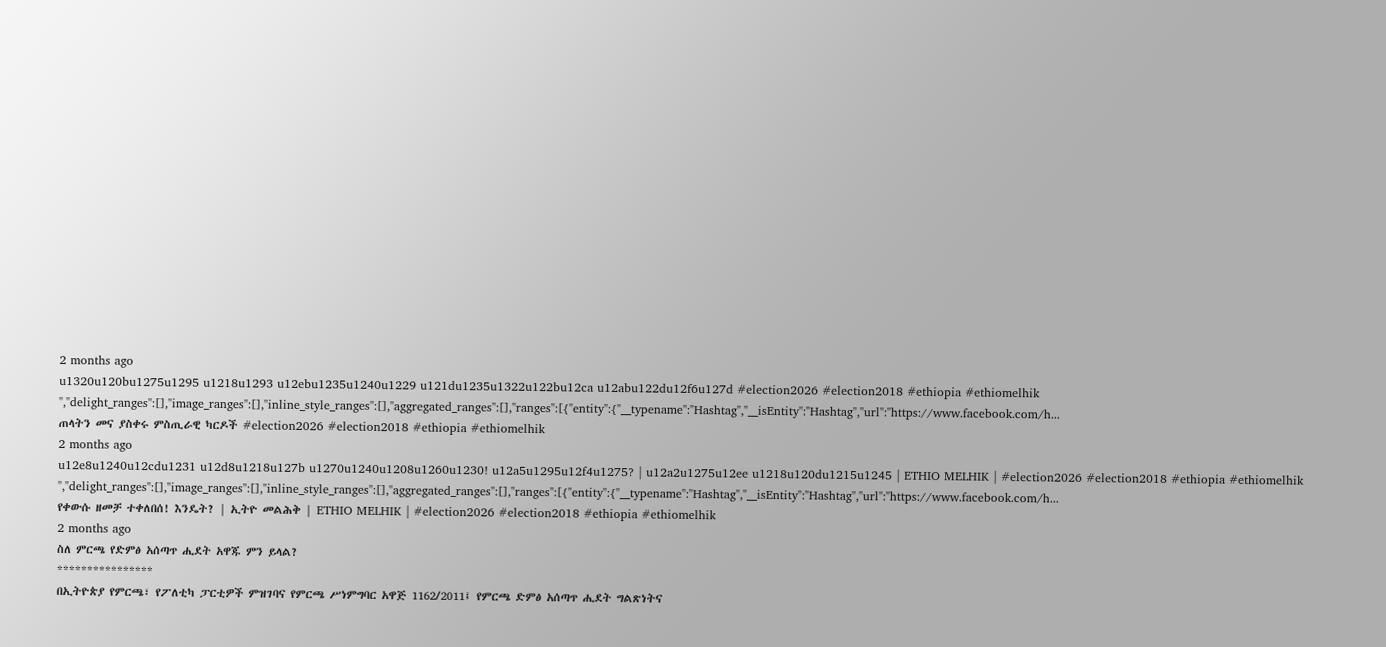2 months ago
u1320u120bu1275u1295 u1218u1293 u12ebu1235u1240u1229 u121du1235u1322u122bu12ca u12abu122du12f6u127d #election2026 #election2018 #ethiopia #ethiomelhik ","delight_ranges":[],"image_ranges":[],"inline_style_ranges":[],"aggregated_ranges":[],"ranges":[{"entity":{"__typename":"Hashtag","__isEntity":"Hashtag","url":"https://www.facebook.com/h...
ጠላትን መና ያስቀሩ ምስጢራዊ ካርዶች #election2026 #election2018 #ethiopia #ethiomelhik
2 months ago
u12e8u1240u12cdu1231 u12d8u1218u127b u1270u1240u1208u1260u1230! u12a5u1295u12f4u1275? | u12a2u1275u12ee u1218u120du1215u1245 | ETHIO MELHIK | #election2026 #election2018 #ethiopia #ethiomelhik ","delight_ranges":[],"image_ranges":[],"inline_style_ranges":[],"aggregated_ranges":[],"ranges":[{"entity":{"__typename":"Hashtag","__isEntity":"Hashtag","url":"https://www.facebook.com/h...
የቀውሱ ዘመቻ ተቀለበሰ! እንዴት? | ኢትዮ መልሕቅ | ETHIO MELHIK | #election2026 #election2018 #ethiopia #ethiomelhik
2 months ago
ስለ ምርጫ የድምፅ አሰጣጥ ሒደት አዋጁ ምን ይላል?
****************
በኢትዮጵያ የምርጫ፣ የፖለቲካ ፓርቲዎች ምዝገባና የምርጫ ሥነምግባር አዋጅ 1162/2011፤ የምርጫ ድምፅ አሰጣጥ ሒደት ግልጽነትና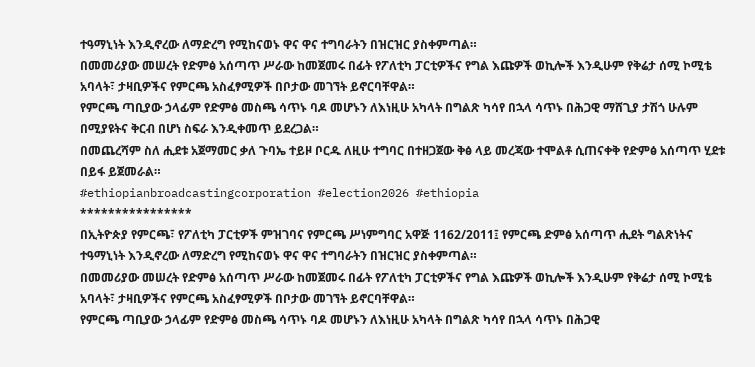ተዓማኒነት እንዲኖረው ለማድረግ የሚከናወኑ ዋና ዋና ተግባራትን በዝርዝር ያስቀምጣል።
በመመሪያው መሠረት የድምፅ አሰጣጥ ሥራው ከመጀመሩ በፊት የፖለቲካ ፓርቲዎችና የግል እጩዎች ወኪሎች እንዲሁም የቅሬታ ሰሚ ኮሚቴ አባላት፣ ታዛቢዎችና የምርጫ አስፈፃሚዎች በቦታው መገኘት ይኖርባቸዋል።
የምርጫ ጣቢያው ኃላፊም የድምፅ መስጫ ሳጥኑ ባዶ መሆኑን ለእነዚሁ አካላት በግልጽ ካሳየ በኋላ ሳጥኑ በሕጋዊ ማሸጊያ ታሽጎ ሁሉም በሚያዩትና ቅርብ በሆነ ስፍራ እንዲቀመጥ ይደረጋል።
በመጨረሻም ስለ ሒደቱ አጀማመር ቃለ ጉባኤ ተይዞ ቦርዱ ለዚሁ ተግባር በተዘጋጀው ቅፅ ላይ መረጃው ተሞልቶ ሲጠናቀቅ የድምፅ አሰጣጥ ሂደቱ በይፋ ይጀመራል።
#ethiopianbroadcastingcorporation #election2026 #ethiopia
****************
በኢትዮጵያ የምርጫ፣ የፖለቲካ ፓርቲዎች ምዝገባና የምርጫ ሥነምግባር አዋጅ 1162/2011፤ የምርጫ ድምፅ አሰጣጥ ሒደት ግልጽነትና ተዓማኒነት እንዲኖረው ለማድረግ የሚከናወኑ ዋና ዋና ተግባራትን በዝርዝር ያስቀምጣል።
በመመሪያው መሠረት የድምፅ አሰጣጥ ሥራው ከመጀመሩ በፊት የፖለቲካ ፓርቲዎችና የግል እጩዎች ወኪሎች እንዲሁም የቅሬታ ሰሚ ኮሚቴ አባላት፣ ታዛቢዎችና የምርጫ አስፈፃሚዎች በቦታው መገኘት ይኖርባቸዋል።
የምርጫ ጣቢያው ኃላፊም የድምፅ መስጫ ሳጥኑ ባዶ መሆኑን ለእነዚሁ አካላት በግልጽ ካሳየ በኋላ ሳጥኑ በሕጋዊ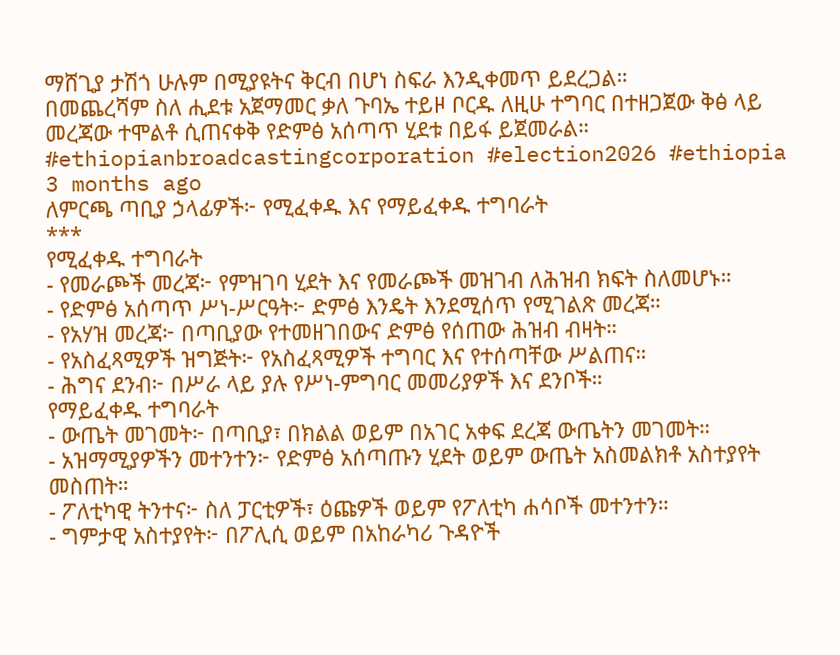ማሸጊያ ታሽጎ ሁሉም በሚያዩትና ቅርብ በሆነ ስፍራ እንዲቀመጥ ይደረጋል።
በመጨረሻም ስለ ሒደቱ አጀማመር ቃለ ጉባኤ ተይዞ ቦርዱ ለዚሁ ተግባር በተዘጋጀው ቅፅ ላይ መረጃው ተሞልቶ ሲጠናቀቅ የድምፅ አሰጣጥ ሂደቱ በይፋ ይጀመራል።
#ethiopianbroadcastingcorporation #election2026 #ethiopia
3 months ago
ለምርጫ ጣቢያ ኃላፊዎች፦ የሚፈቀዱ እና የማይፈቀዱ ተግባራት
***
የሚፈቀዱ ተግባራት
- የመራጮች መረጃ፦ የምዝገባ ሂደት እና የመራጮች መዝገብ ለሕዝብ ክፍት ስለመሆኑ።
- የድምፅ አሰጣጥ ሥነ-ሥርዓት፦ ድምፅ እንዴት እንደሚሰጥ የሚገልጽ መረጃ።
- የአሃዝ መረጃ፦ በጣቢያው የተመዘገበውና ድምፅ የሰጠው ሕዝብ ብዛት።
- የአስፈጻሚዎች ዝግጅት፦ የአስፈጻሚዎች ተግባር እና የተሰጣቸው ሥልጠና።
- ሕግና ደንብ፦ በሥራ ላይ ያሉ የሥነ-ምግባር መመሪያዎች እና ደንቦች።
የማይፈቀዱ ተግባራት
- ውጤት መገመት፦ በጣቢያ፣ በክልል ወይም በአገር አቀፍ ደረጃ ውጤትን መገመት።
- አዝማሚያዎችን መተንተን፦ የድምፅ አሰጣጡን ሂደት ወይም ውጤት አስመልክቶ አስተያየት መስጠት።
- ፖለቲካዊ ትንተና፦ ስለ ፓርቲዎች፣ ዕጩዎች ወይም የፖለቲካ ሐሳቦች መተንተን።
- ግምታዊ አስተያየት፦ በፖሊሲ ወይም በአከራካሪ ጉዳዮች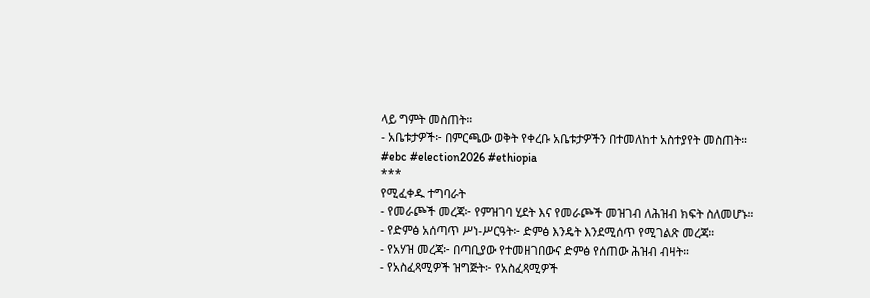ላይ ግምት መስጠት።
- አቤቱታዎች፦ በምርጫው ወቅት የቀረቡ አቤቱታዎችን በተመለከተ አስተያየት መስጠት።
#ebc #election2026 #ethiopia
***
የሚፈቀዱ ተግባራት
- የመራጮች መረጃ፦ የምዝገባ ሂደት እና የመራጮች መዝገብ ለሕዝብ ክፍት ስለመሆኑ።
- የድምፅ አሰጣጥ ሥነ-ሥርዓት፦ ድምፅ እንዴት እንደሚሰጥ የሚገልጽ መረጃ።
- የአሃዝ መረጃ፦ በጣቢያው የተመዘገበውና ድምፅ የሰጠው ሕዝብ ብዛት።
- የአስፈጻሚዎች ዝግጅት፦ የአስፈጻሚዎች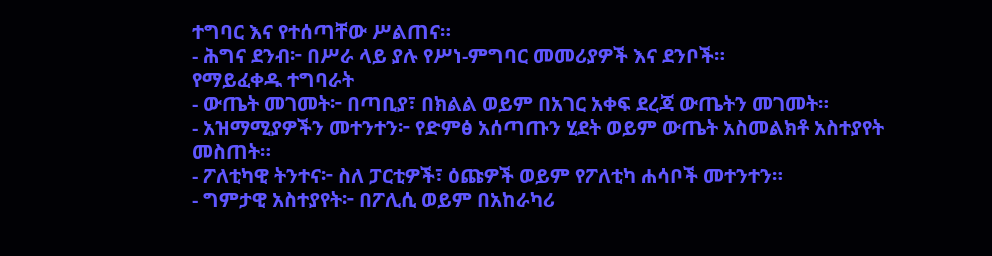ተግባር እና የተሰጣቸው ሥልጠና።
- ሕግና ደንብ፦ በሥራ ላይ ያሉ የሥነ-ምግባር መመሪያዎች እና ደንቦች።
የማይፈቀዱ ተግባራት
- ውጤት መገመት፦ በጣቢያ፣ በክልል ወይም በአገር አቀፍ ደረጃ ውጤትን መገመት።
- አዝማሚያዎችን መተንተን፦ የድምፅ አሰጣጡን ሂደት ወይም ውጤት አስመልክቶ አስተያየት መስጠት።
- ፖለቲካዊ ትንተና፦ ስለ ፓርቲዎች፣ ዕጩዎች ወይም የፖለቲካ ሐሳቦች መተንተን።
- ግምታዊ አስተያየት፦ በፖሊሲ ወይም በአከራካሪ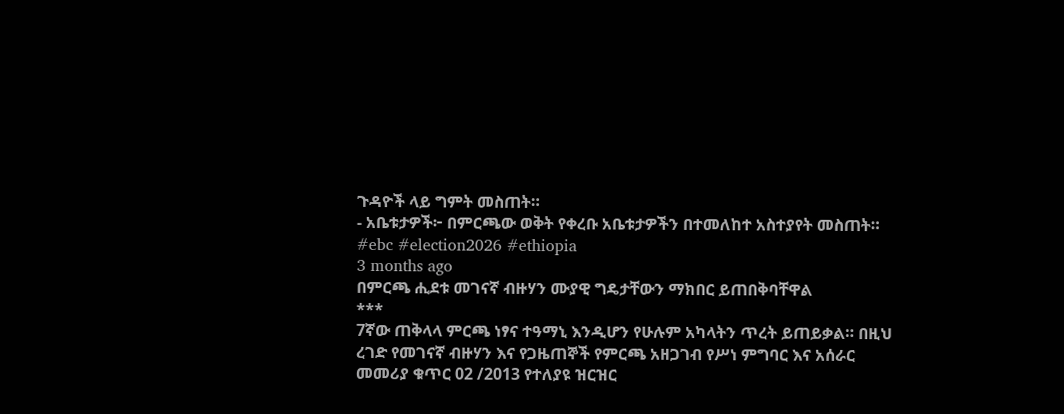ጉዳዮች ላይ ግምት መስጠት።
- አቤቱታዎች፦ በምርጫው ወቅት የቀረቡ አቤቱታዎችን በተመለከተ አስተያየት መስጠት።
#ebc #election2026 #ethiopia
3 months ago
በምርጫ ሒደቱ መገናኛ ብዙሃን ሙያዊ ግዴታቸውን ማክበር ይጠበቅባቸዋል
***
7ኛው ጠቅላላ ምርጫ ነፃና ተዓማኒ እንዲሆን የሁሉም አካላትን ጥረት ይጠይቃል። በዚህ ረገድ የመገናኛ ብዙሃን እና የጋዜጠኞች የምርጫ አዘጋገብ የሥነ ምግባር እና አሰራር መመሪያ ቁጥር 02 /2013 የተለያዩ ዝርዝር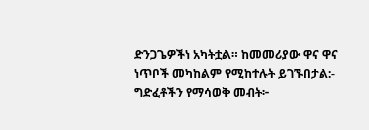ድንጋጌዎችነ አካትቷል። ከመመሪያው ዋና ዋና ነጥቦች መካከልም የሚከተሉት ይገኙበታል:-
ግድፈቶችን የማሳወቅ መብት፦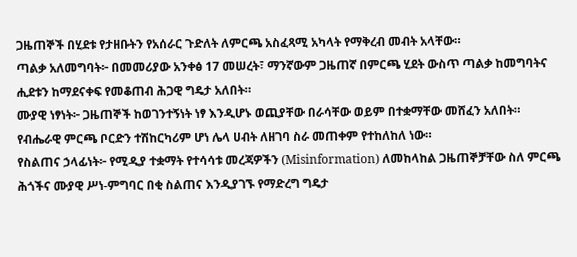ጋዜጠኞች በሂደቱ የታዘቡትን የአሰራር ጉድለት ለምርጫ አስፈጻሚ አካላት የማቅረብ መብት አላቸው።
ጣልቃ አለመግባት፦ በመመሪያው አንቀፅ 17 መሠረት፣ ማንኛውም ጋዜጠኛ በምርጫ ሂደት ውስጥ ጣልቃ ከመግባትና ሒደቱን ከማደናቀፍ የመቆጠብ ሕጋዊ ግዴታ አለበት።
ሙያዊ ነፃነት፦ ጋዜጠኞች ከወገንተኝነት ነፃ እንዲሆኑ ወጪያቸው በራሳቸው ወይም በተቋማቸው መሸፈን አለበት። የብሔራዊ ምርጫ ቦርድን ተሽከርካሪም ሆነ ሌላ ሀብት ለዘገባ ስራ መጠቀም የተከለከለ ነው።
የስልጠና ኃላፊነት፦ የሚዲያ ተቋማት የተሳሳቱ መረጃዎችን (Misinformation) ለመከላከል ጋዜጠኞቻቸው ስለ ምርጫ ሕጎችና ሙያዊ ሥነ-ምግባር በቂ ስልጠና እንዲያገኙ የማድረግ ግዴታ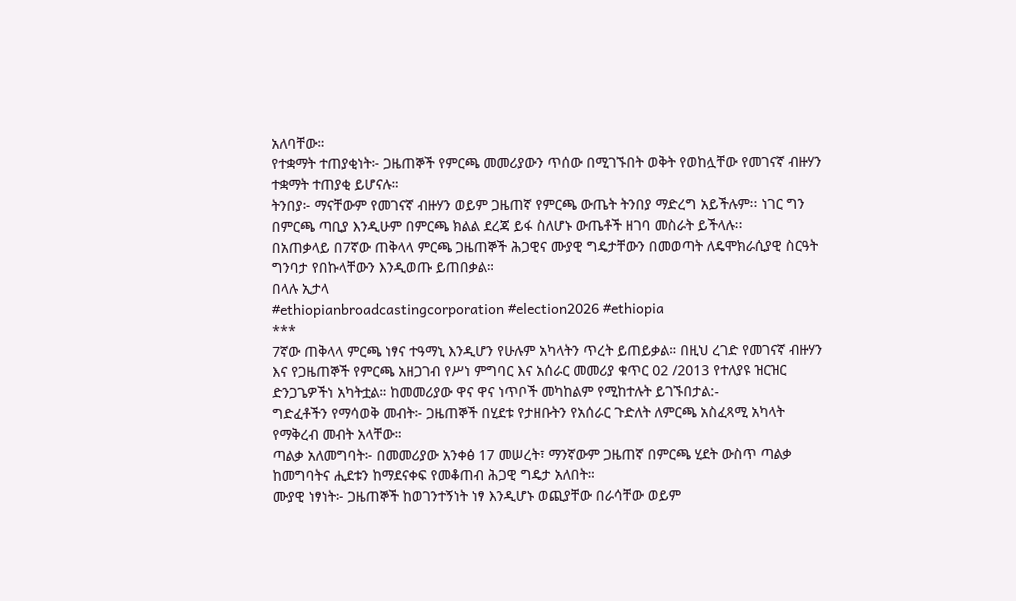አለባቸው።
የተቋማት ተጠያቂነት፦ ጋዜጠኞች የምርጫ መመሪያውን ጥሰው በሚገኙበት ወቅት የወከሏቸው የመገናኛ ብዙሃን ተቋማት ተጠያቂ ይሆናሉ።
ትንበያ፦ ማናቸውም የመገናኛ ብዙሃን ወይም ጋዜጠኛ የምርጫ ውጤት ትንበያ ማድረግ አይችሉም፡፡ ነገር ግን በምርጫ ጣቢያ እንዲሁም በምርጫ ክልል ደረጃ ይፋ ስለሆኑ ውጤቶች ዘገባ መስራት ይችላሉ፡፡
በአጠቃላይ በ7ኛው ጠቅላላ ምርጫ ጋዜጠኞች ሕጋዊና ሙያዊ ግዴታቸውን በመወጣት ለዴሞክራሲያዊ ስርዓት ግንባታ የበኩላቸውን እንዲወጡ ይጠበቃል።
በላሉ ኢታላ
#ethiopianbroadcastingcorporation #election2026 #ethiopia
***
7ኛው ጠቅላላ ምርጫ ነፃና ተዓማኒ እንዲሆን የሁሉም አካላትን ጥረት ይጠይቃል። በዚህ ረገድ የመገናኛ ብዙሃን እና የጋዜጠኞች የምርጫ አዘጋገብ የሥነ ምግባር እና አሰራር መመሪያ ቁጥር 02 /2013 የተለያዩ ዝርዝር ድንጋጌዎችነ አካትቷል። ከመመሪያው ዋና ዋና ነጥቦች መካከልም የሚከተሉት ይገኙበታል:-
ግድፈቶችን የማሳወቅ መብት፦ ጋዜጠኞች በሂደቱ የታዘቡትን የአሰራር ጉድለት ለምርጫ አስፈጻሚ አካላት የማቅረብ መብት አላቸው።
ጣልቃ አለመግባት፦ በመመሪያው አንቀፅ 17 መሠረት፣ ማንኛውም ጋዜጠኛ በምርጫ ሂደት ውስጥ ጣልቃ ከመግባትና ሒደቱን ከማደናቀፍ የመቆጠብ ሕጋዊ ግዴታ አለበት።
ሙያዊ ነፃነት፦ ጋዜጠኞች ከወገንተኝነት ነፃ እንዲሆኑ ወጪያቸው በራሳቸው ወይም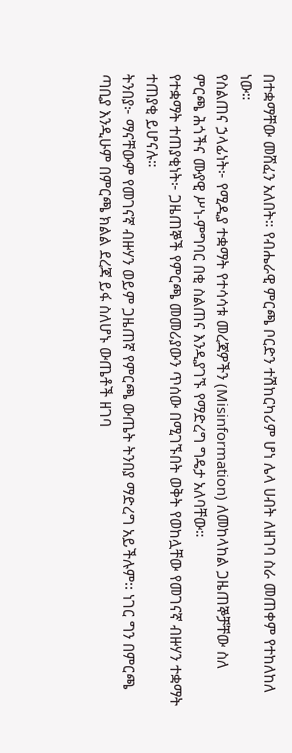በተቋማቸው መሸፈን አለበት። የብሔራዊ ምርጫ ቦርድን ተሽከርካሪም ሆነ ሌላ ሀብት ለዘገባ ስራ መጠቀም የተከለከለ ነው።
የስልጠና ኃላፊነት፦ የሚዲያ ተቋማት የተሳሳቱ መረጃዎችን (Misinformation) ለመከላከል ጋዜጠኞቻቸው ስለ ምርጫ ሕጎችና ሙያዊ ሥነ-ምግባር በቂ ስልጠና እንዲያገኙ የማድረግ ግዴታ አለባቸው።
የተቋማት ተጠያቂነት፦ ጋዜጠኞች የምርጫ መመሪያውን ጥሰው በሚገኙበት ወቅት የወከሏቸው የመገናኛ ብዙሃን ተቋማት ተጠያቂ ይሆናሉ።
ትንበያ፦ ማናቸውም የመገናኛ ብዙሃን ወይም ጋዜጠኛ የምርጫ ውጤት ትንበያ ማድረግ አይችሉም፡፡ ነገር ግን በምርጫ ጣቢያ እንዲሁም በምርጫ ክልል ደረጃ ይፋ ስለሆኑ ውጤቶች ዘገባ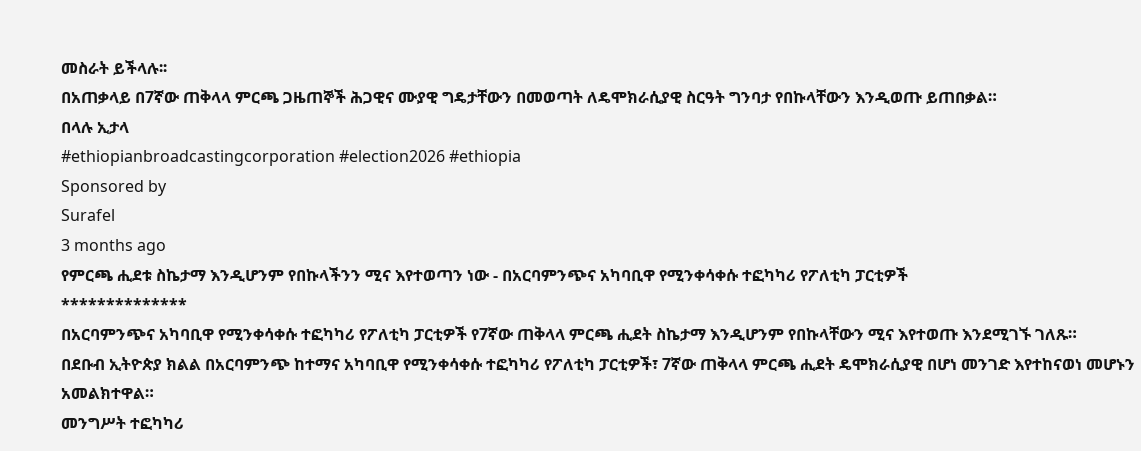መስራት ይችላሉ፡፡
በአጠቃላይ በ7ኛው ጠቅላላ ምርጫ ጋዜጠኞች ሕጋዊና ሙያዊ ግዴታቸውን በመወጣት ለዴሞክራሲያዊ ስርዓት ግንባታ የበኩላቸውን እንዲወጡ ይጠበቃል።
በላሉ ኢታላ
#ethiopianbroadcastingcorporation #election2026 #ethiopia
Sponsored by
Surafel
3 months ago
የምርጫ ሒደቱ ስኬታማ እንዲሆንም የበኩላችንን ሚና እየተወጣን ነው - በአርባምንጭና አካባቢዋ የሚንቀሳቀሱ ተፎካካሪ የፖለቲካ ፓርቲዎች
**************
በአርባምንጭና አካባቢዋ የሚንቀሳቀሱ ተፎካካሪ የፖለቲካ ፓርቲዎች የ7ኛው ጠቅላላ ምርጫ ሒደት ስኬታማ እንዲሆንም የበኩላቸውን ሚና እየተወጡ እንደሚገኙ ገለጹ።
በደቡብ ኢትዮጵያ ክልል በአርባምንጭ ከተማና አካባቢዋ የሚንቀሳቀሱ ተፎካካሪ የፖለቲካ ፓርቲዎች፣ 7ኛው ጠቅላላ ምርጫ ሒደት ዴሞክራሲያዊ በሆነ መንገድ እየተከናወነ መሆኑን አመልክተዋል።
መንግሥት ተፎካካሪ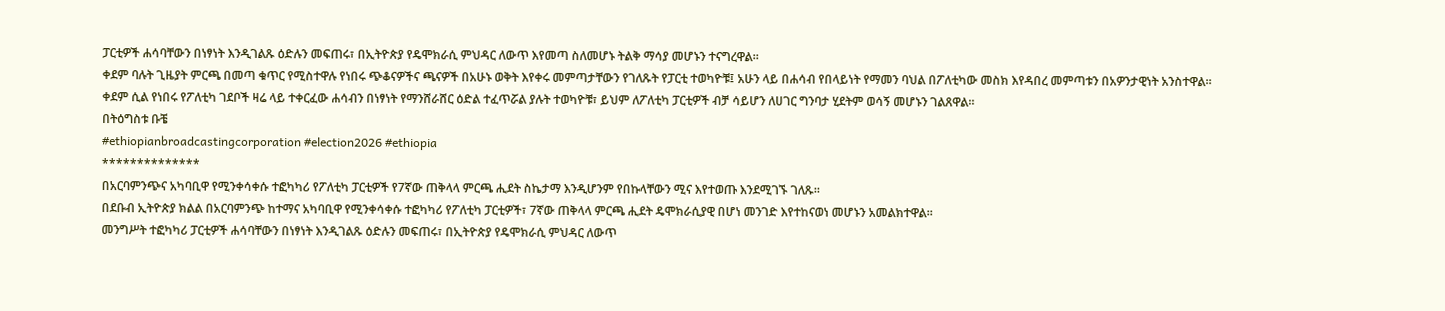ፓርቲዎች ሐሳባቸውን በነፃነት እንዲገልጹ ዕድሉን መፍጠሩ፣ በኢትዮጵያ የዴሞክራሲ ምህዳር ለውጥ እየመጣ ስለመሆኑ ትልቅ ማሳያ መሆኑን ተናግረዋል።
ቀደም ባሉት ጊዜያት ምርጫ በመጣ ቁጥር የሚስተዋሉ የነበሩ ጭቆናዎችና ጫናዎች በአሁኑ ወቅት እየቀሩ መምጣታቸውን የገለጹት የፓርቲ ተወካዮቹ፤ አሁን ላይ በሐሳብ የበላይነት የማመን ባህል በፖለቲካው መስክ እየዳበረ መምጣቱን በአዎንታዊነት አንስተዋል።
ቀደም ሲል የነበሩ የፖለቲካ ገደቦች ዛሬ ላይ ተቀርፈው ሐሳብን በነፃነት የማንሸራሸር ዕድል ተፈጥሯል ያሉት ተወካዮቹ፣ ይህም ለፖለቲካ ፓርቲዎች ብቻ ሳይሆን ለሀገር ግንባታ ሂደትም ወሳኝ መሆኑን ገልጸዋል።
በትዕግስቱ ቡቼ
#ethiopianbroadcastingcorporation #election2026 #ethiopia
**************
በአርባምንጭና አካባቢዋ የሚንቀሳቀሱ ተፎካካሪ የፖለቲካ ፓርቲዎች የ7ኛው ጠቅላላ ምርጫ ሒደት ስኬታማ እንዲሆንም የበኩላቸውን ሚና እየተወጡ እንደሚገኙ ገለጹ።
በደቡብ ኢትዮጵያ ክልል በአርባምንጭ ከተማና አካባቢዋ የሚንቀሳቀሱ ተፎካካሪ የፖለቲካ ፓርቲዎች፣ 7ኛው ጠቅላላ ምርጫ ሒደት ዴሞክራሲያዊ በሆነ መንገድ እየተከናወነ መሆኑን አመልክተዋል።
መንግሥት ተፎካካሪ ፓርቲዎች ሐሳባቸውን በነፃነት እንዲገልጹ ዕድሉን መፍጠሩ፣ በኢትዮጵያ የዴሞክራሲ ምህዳር ለውጥ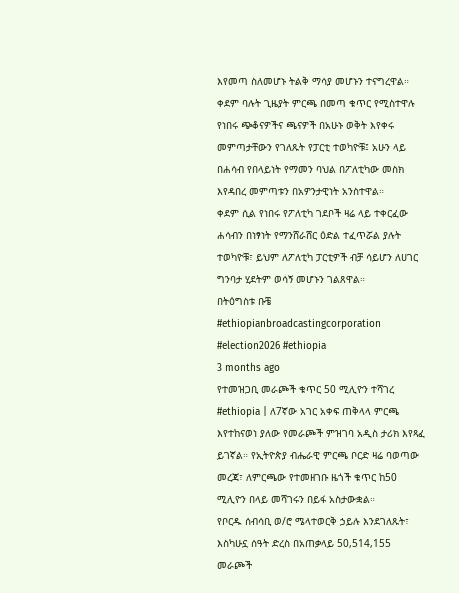እየመጣ ስለመሆኑ ትልቅ ማሳያ መሆኑን ተናግረዋል።
ቀደም ባሉት ጊዜያት ምርጫ በመጣ ቁጥር የሚስተዋሉ የነበሩ ጭቆናዎችና ጫናዎች በአሁኑ ወቅት እየቀሩ መምጣታቸውን የገለጹት የፓርቲ ተወካዮቹ፤ አሁን ላይ በሐሳብ የበላይነት የማመን ባህል በፖለቲካው መስክ እየዳበረ መምጣቱን በአዎንታዊነት አንስተዋል።
ቀደም ሲል የነበሩ የፖለቲካ ገደቦች ዛሬ ላይ ተቀርፈው ሐሳብን በነፃነት የማንሸራሸር ዕድል ተፈጥሯል ያሉት ተወካዮቹ፣ ይህም ለፖለቲካ ፓርቲዎች ብቻ ሳይሆን ለሀገር ግንባታ ሂደትም ወሳኝ መሆኑን ገልጸዋል።
በትዕግስቱ ቡቼ
#ethiopianbroadcastingcorporation #election2026 #ethiopia
3 months ago
የተመዝጋቢ መራጮች ቁጥር 50 ሚሊዮን ተሻገረ
#ethiopia | ለ7ኛው አገር አቀፍ ጠቅላላ ምርጫ እየተከናወነ ያለው የመራጮች ምዝገባ አዲስ ታሪክ እየጻፈ ይገኛል። የኢትዮጵያ ብሔራዊ ምርጫ ቦርድ ዛሬ ባወጣው መረጃ፣ ለምርጫው የተመዘገቡ ዜጎች ቁጥር ከ50 ሚሊዮን በላይ መሻገሩን በይፋ አስታውቋል።
የቦርዱ ሰብሳቢ ወ/ሮ ሜላተወርቅ ኃይሉ እንደገለጹት፣ እስካሁኗ ሰዓት ድረስ በአጠቃላይ 50,514,155 መራጮች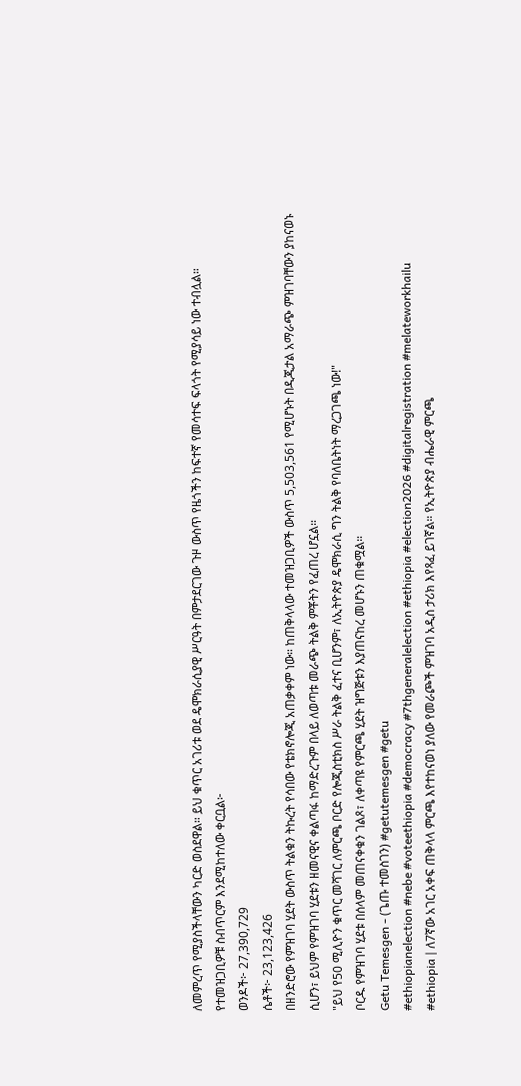ለመምረጥ የሚያስችላቸውን ካርድ ወስደዋል። ይህ ቁጥር አገሪቱ ወደ ዴሞክራሲያዊ ሥርዓት በምታደርገው ጉዞ ውስጥ የዜጎችን ከፍተኛ የመሳተፍ ፍላጎት የሚያሳይ ነው ተብሏል።
የተመዝጋቢዎቹ ስብጥርም እንደሚከተለው ቀርቧል፦
ወንዶች፦ 27,390,729
ሴቶች፦ 23,123,426
በዘንድሮው የምዝገባ ሂደት ውስጥ ትልቁን ትኩረት የሳበው የቴክኖሎጂ አጠቃቀም ነው። ከጠቅላላው ተመዝጋቢዎች ውስጥ 5,503,561 የሚሆኑት በዲጂታል አማራጭ ምዝገባቸውን ያከናወኑ ሲሆን፣ ይህም የምዝገባ ሂደቱን ዘመናዊና ቀልጣፋ ከማድረጉም በላይ ለወጣቱ መራጭ ትልቅ ምቾትን የፈጠረ ሆኗል።
"ይህ የ50 ሚሊዮን ቁጥር መሻገር ለምርጫ ቦርድ የሎጂስቲክስ ሥራ ትልቅ ፈተና ቢሆንም፣ ለኢትዮጵያ ዴሞክራሲ ግን ትልቅ የባለቤትነት ማረጋገጫ ነው!"
ቦርዱ የምዝገባ ሂደቱ በሰላም መጠናቀቁን ገልጾ፣ ለቀጣዩ የምርጫ ሂደት ዝግጅቱን እያጠናከረ መሆኑን ጠቁሟል።
Getu Temesgen - (ጌጡ ተመስገን) #getutemesgen #getu
#ethiopianelection #nebe #voteethiopia #democracy #7thgeneralelection #ethiopia #election2026 #digitalregistration #melateworkhailu
#ethiopia | ለ7ኛው አገር አቀፍ ጠቅላላ ምርጫ እየተከናወነ ያለው የመራጮች ምዝገባ አዲስ ታሪክ እየጻፈ ይገኛል። የኢትዮጵያ ብሔራዊ ምርጫ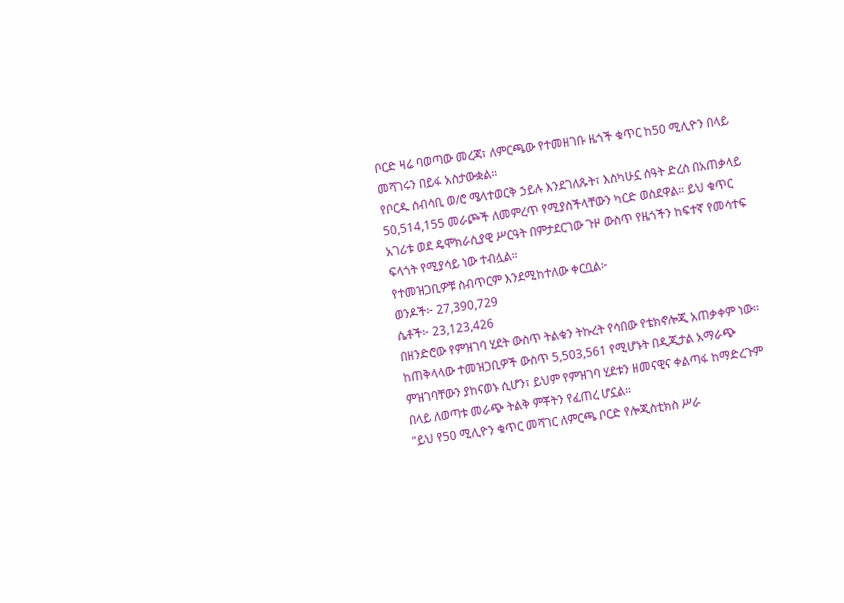ቦርድ ዛሬ ባወጣው መረጃ፣ ለምርጫው የተመዘገቡ ዜጎች ቁጥር ከ50 ሚሊዮን በላይ መሻገሩን በይፋ አስታውቋል።
የቦርዱ ሰብሳቢ ወ/ሮ ሜላተወርቅ ኃይሉ እንደገለጹት፣ እስካሁኗ ሰዓት ድረስ በአጠቃላይ 50,514,155 መራጮች ለመምረጥ የሚያስችላቸውን ካርድ ወስደዋል። ይህ ቁጥር አገሪቱ ወደ ዴሞክራሲያዊ ሥርዓት በምታደርገው ጉዞ ውስጥ የዜጎችን ከፍተኛ የመሳተፍ ፍላጎት የሚያሳይ ነው ተብሏል።
የተመዝጋቢዎቹ ስብጥርም እንደሚከተለው ቀርቧል፦
ወንዶች፦ 27,390,729
ሴቶች፦ 23,123,426
በዘንድሮው የምዝገባ ሂደት ውስጥ ትልቁን ትኩረት የሳበው የቴክኖሎጂ አጠቃቀም ነው። ከጠቅላላው ተመዝጋቢዎች ውስጥ 5,503,561 የሚሆኑት በዲጂታል አማራጭ ምዝገባቸውን ያከናወኑ ሲሆን፣ ይህም የምዝገባ ሂደቱን ዘመናዊና ቀልጣፋ ከማድረጉም በላይ ለወጣቱ መራጭ ትልቅ ምቾትን የፈጠረ ሆኗል።
"ይህ የ50 ሚሊዮን ቁጥር መሻገር ለምርጫ ቦርድ የሎጂስቲክስ ሥራ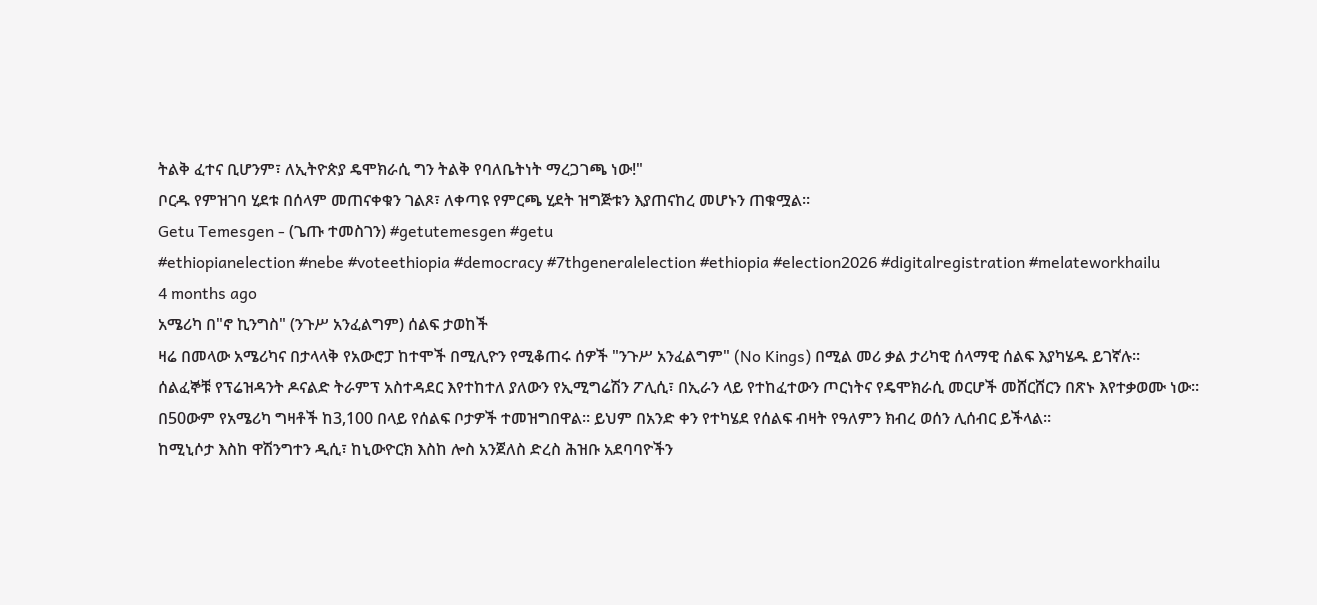ትልቅ ፈተና ቢሆንም፣ ለኢትዮጵያ ዴሞክራሲ ግን ትልቅ የባለቤትነት ማረጋገጫ ነው!"
ቦርዱ የምዝገባ ሂደቱ በሰላም መጠናቀቁን ገልጾ፣ ለቀጣዩ የምርጫ ሂደት ዝግጅቱን እያጠናከረ መሆኑን ጠቁሟል።
Getu Temesgen - (ጌጡ ተመስገን) #getutemesgen #getu
#ethiopianelection #nebe #voteethiopia #democracy #7thgeneralelection #ethiopia #election2026 #digitalregistration #melateworkhailu
4 months ago
አሜሪካ በ"ኖ ኪንግስ" (ንጉሥ አንፈልግም) ሰልፍ ታወከች
ዛሬ በመላው አሜሪካና በታላላቅ የአውሮፓ ከተሞች በሚሊዮን የሚቆጠሩ ሰዎች "ንጉሥ አንፈልግም" (No Kings) በሚል መሪ ቃል ታሪካዊ ሰላማዊ ሰልፍ እያካሄዱ ይገኛሉ።
ሰልፈኞቹ የፕሬዝዳንት ዶናልድ ትራምፕ አስተዳደር እየተከተለ ያለውን የኢሚግሬሽን ፖሊሲ፣ በኢራን ላይ የተከፈተውን ጦርነትና የዴሞክራሲ መርሆች መሸርሸርን በጽኑ እየተቃወሙ ነው።
በ50ውም የአሜሪካ ግዛቶች ከ3,100 በላይ የሰልፍ ቦታዎች ተመዝግበዋል። ይህም በአንድ ቀን የተካሄደ የሰልፍ ብዛት የዓለምን ክብረ ወሰን ሊሰብር ይችላል።
ከሚኒሶታ እስከ ዋሽንግተን ዲሲ፣ ከኒውዮርክ እስከ ሎስ አንጀለስ ድረስ ሕዝቡ አደባባዮችን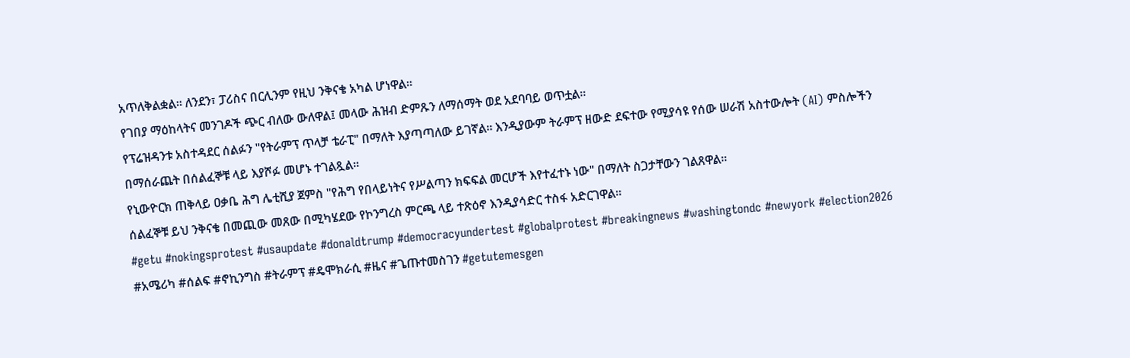አጥለቅልቋል። ለንደን፣ ፓሪስና በርሊንም የዚህ ንቅናቄ አካል ሆነዋል።
የገበያ ማዕከላትና መንገዶች ጭር ብለው ውለዋል፤ መላው ሕዝብ ድምጹን ለማሰማት ወደ አደባባይ ወጥቷል።
የፕሬዝዳንቱ አስተዳደር ሰልፉን "የትራምፕ ጥላቻ ቴራፒ" በማለት እያጣጣለው ይገኛል። እንዲያውም ትራምፕ ዘውድ ደፍተው የሚያሳዩ የሰው ሠራሽ አስተውሎት (AI) ምስሎችን በማሰራጨት በሰልፈኞቹ ላይ እያሾፉ መሆኑ ተገልጿል።
የኒውዮርክ ጠቅላይ ዐቃቤ ሕግ ሌቲሺያ ጀምስ "የሕግ የበላይነትና የሥልጣን ክፍፍል መርሆች እየተፈተኑ ነው" በማለት ስጋታቸውን ገልጸዋል።
ሰልፈኞቹ ይህ ንቅናቄ በመጪው መጸው በሚካሄደው የኮንግረስ ምርጫ ላይ ተጽዕኖ እንዲያሳድር ተስፋ አድርገዋል።
#getu #nokingsprotest #usaupdate #donaldtrump #democracyundertest #globalprotest #breakingnews #washingtondc #newyork #election2026 #አሜሪካ #ሰልፍ #ኖኪንግስ #ትራምፕ #ዴሞክራሲ #ዜና #ጌጡተመስገን #getutemesgen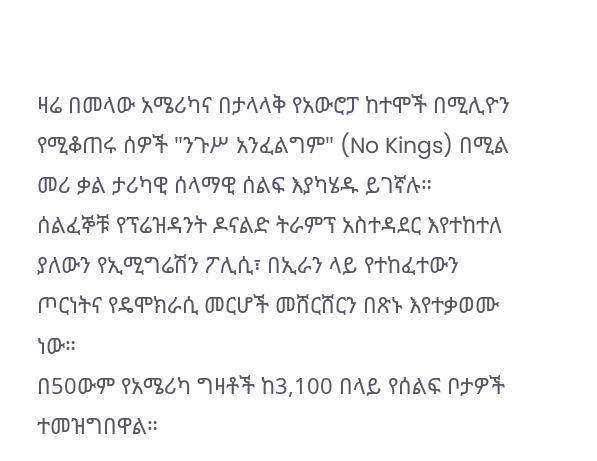ዛሬ በመላው አሜሪካና በታላላቅ የአውሮፓ ከተሞች በሚሊዮን የሚቆጠሩ ሰዎች "ንጉሥ አንፈልግም" (No Kings) በሚል መሪ ቃል ታሪካዊ ሰላማዊ ሰልፍ እያካሄዱ ይገኛሉ።
ሰልፈኞቹ የፕሬዝዳንት ዶናልድ ትራምፕ አስተዳደር እየተከተለ ያለውን የኢሚግሬሽን ፖሊሲ፣ በኢራን ላይ የተከፈተውን ጦርነትና የዴሞክራሲ መርሆች መሸርሸርን በጽኑ እየተቃወሙ ነው።
በ50ውም የአሜሪካ ግዛቶች ከ3,100 በላይ የሰልፍ ቦታዎች ተመዝግበዋል።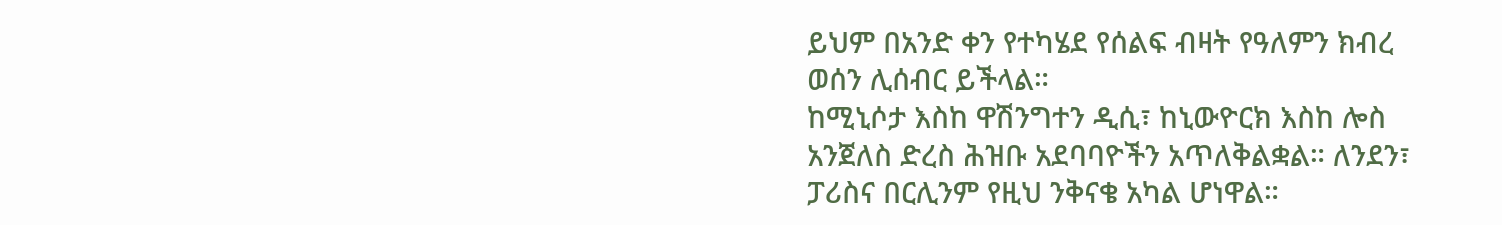ይህም በአንድ ቀን የተካሄደ የሰልፍ ብዛት የዓለምን ክብረ ወሰን ሊሰብር ይችላል።
ከሚኒሶታ እስከ ዋሽንግተን ዲሲ፣ ከኒውዮርክ እስከ ሎስ አንጀለስ ድረስ ሕዝቡ አደባባዮችን አጥለቅልቋል። ለንደን፣ ፓሪስና በርሊንም የዚህ ንቅናቄ አካል ሆነዋል።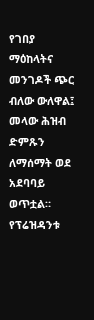የገበያ ማዕከላትና መንገዶች ጭር ብለው ውለዋል፤ መላው ሕዝብ ድምጹን ለማሰማት ወደ አደባባይ ወጥቷል።
የፕሬዝዳንቱ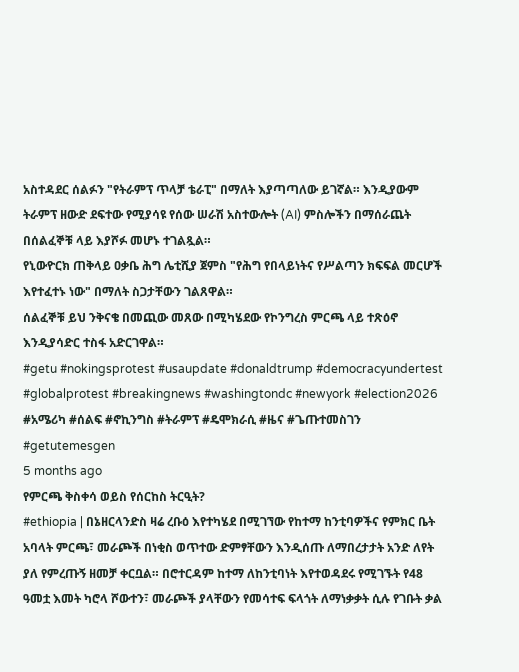አስተዳደር ሰልፉን "የትራምፕ ጥላቻ ቴራፒ" በማለት እያጣጣለው ይገኛል። እንዲያውም ትራምፕ ዘውድ ደፍተው የሚያሳዩ የሰው ሠራሽ አስተውሎት (AI) ምስሎችን በማሰራጨት በሰልፈኞቹ ላይ እያሾፉ መሆኑ ተገልጿል።
የኒውዮርክ ጠቅላይ ዐቃቤ ሕግ ሌቲሺያ ጀምስ "የሕግ የበላይነትና የሥልጣን ክፍፍል መርሆች እየተፈተኑ ነው" በማለት ስጋታቸውን ገልጸዋል።
ሰልፈኞቹ ይህ ንቅናቄ በመጪው መጸው በሚካሄደው የኮንግረስ ምርጫ ላይ ተጽዕኖ እንዲያሳድር ተስፋ አድርገዋል።
#getu #nokingsprotest #usaupdate #donaldtrump #democracyundertest #globalprotest #breakingnews #washingtondc #newyork #election2026 #አሜሪካ #ሰልፍ #ኖኪንግስ #ትራምፕ #ዴሞክራሲ #ዜና #ጌጡተመስገን #getutemesgen
5 months ago
የምርጫ ቅስቀሳ ወይስ የሰርከስ ትርዒት?
#ethiopia | በኔዘርላንድስ ዛሬ ረቡዕ እየተካሄደ በሚገኘው የከተማ ከንቲባዎችና የምክር ቤት አባላት ምርጫ፣ መራጮች በነቂስ ወጥተው ድምፃቸውን እንዲሰጡ ለማበረታታት አንድ ለየት ያለ የምረጡኝ ዘመቻ ቀርቧል። በሮተርዳም ከተማ ለከንቲባነት እየተወዳደሩ የሚገኙት የ48 ዓመቷ እመት ካሮላ ሾውተን፣ መራጮች ያላቸውን የመሳተፍ ፍላጎት ለማነቃቃት ሲሉ የገቡት ቃል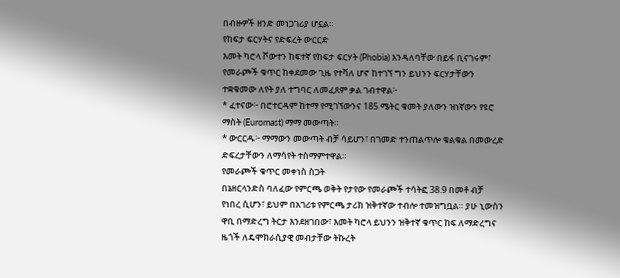በብዙዎች ዘንድ መነጋገሪያ ሆኗል።
የከፍታ ፍርሃትና የድፍረት ውርርድ
እመት ካሮላ ሾውተን ከፍተኛ የከፍታ ፍርሃት (Phobia) እንዳለባቸው በይፋ ቢናገሩም፣ የመራጮች ቁጥር ከቀደመው ጊዜ የተሻለ ሆኖ ከተገኘ ግን ይህንን ፍርሃታቸውን ተቋቁመው ለየት ያለ ተግባር ለመፈጸም ቃል ገብተዋል፦
* ፈተናው፦ በሮተርዳም ከተማ የሚገኘውንና 185 ሜትር ቁመት ያለውን ዝነኛውን የዩሮ ማስት (Euromast) ማማ መውጣት።
* ውርርዱ፦ ማማውን መውጣት ብቻ ሳይሆን፣ በገመድ ተንጠልጥሎ ቁልቁል በመውረድ ድፍረታቸውን ለማሳየት ተስማምተዋል።
የመራጮች ቁጥር መቀነስ ስጋት
በኔዘርላንድስ ባለፈው የምርጫ ወቅት የታየው የመራጮች ተሳትፎ 38.9 በመቶ ብቻ የነበረ ሲሆን፣ ይህም በአገሪቱ የምርጫ ታሪክ ዝቅተኛው ተብሎ ተመዝግቧል። ያሁ ኒውስን ዋቢ በማድረግ ትርታ እንደዘገበው፣ እመት ካሮላ ይህንን ዝቅተኛ ቁጥር ከፍ ለማድረግና ዜጎች ለዴሞክራሲያዊ መብታቸው ትኩረት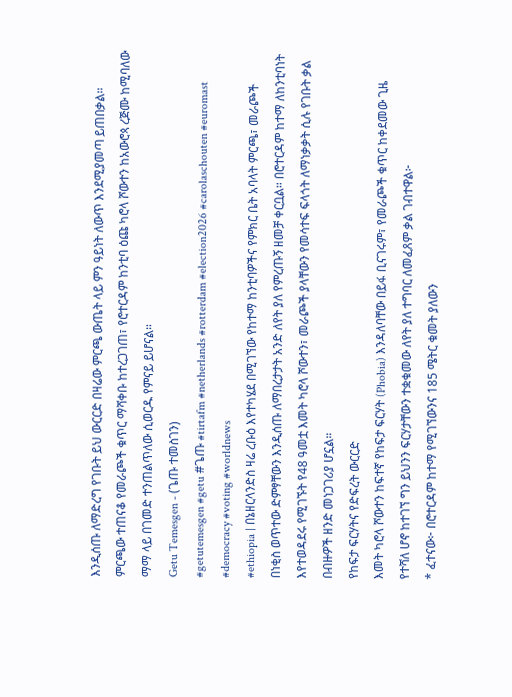እንዲሰጡ ለማድረግ የገቡት ይህ ውርርድ በዛሬው ምርጫ ውጤት ላይ ምን ዓይነት ለውጥ እንደሚያመጣ ይጠበቃል።
ምርጫው ተጠናቆ የመራጮች ቁጥር ማሻቀቡ ከተረጋገጠ፣ የሮተርዳም ከንቲባ ዕጩ ካሮላ ሾውተን ከአውሮጳ ረጅሙ ከሚባለው ማማ ላይ በገመድ ተንጠልጥለው ሲወርዱ የምናይ ይሆናል።
Getu Temesgen - (ጌጡ ተመስገን)
#getutemesgen #getu #ጌጡ #tirtafm #netherlands #rotterdam #election2026 #carolaschouten #euromast #democracy #voting #worldnews
#ethiopia | በኔዘርላንድስ ዛሬ ረቡዕ እየተካሄደ በሚገኘው የከተማ ከንቲባዎችና የምክር ቤት አባላት ምርጫ፣ መራጮች በነቂስ ወጥተው ድምፃቸውን እንዲሰጡ ለማበረታታት አንድ ለየት ያለ የምረጡኝ ዘመቻ ቀርቧል። በሮተርዳም ከተማ ለከንቲባነት እየተወዳደሩ የሚገኙት የ48 ዓመቷ እመት ካሮላ ሾውተን፣ መራጮች ያላቸውን የመሳተፍ ፍላጎት ለማነቃቃት ሲሉ የገቡት ቃል በብዙዎች ዘንድ መነጋገሪያ ሆኗል።
የከፍታ ፍርሃትና የድፍረት ውርርድ
እመት ካሮላ ሾውተን ከፍተኛ የከፍታ ፍርሃት (Phobia) እንዳለባቸው በይፋ ቢናገሩም፣ የመራጮች ቁጥር ከቀደመው ጊዜ የተሻለ ሆኖ ከተገኘ ግን ይህንን ፍርሃታቸውን ተቋቁመው ለየት ያለ ተግባር ለመፈጸም ቃል ገብተዋል፦
* ፈተናው፦ በሮተርዳም ከተማ የሚገኘውንና 185 ሜትር ቁመት ያለውን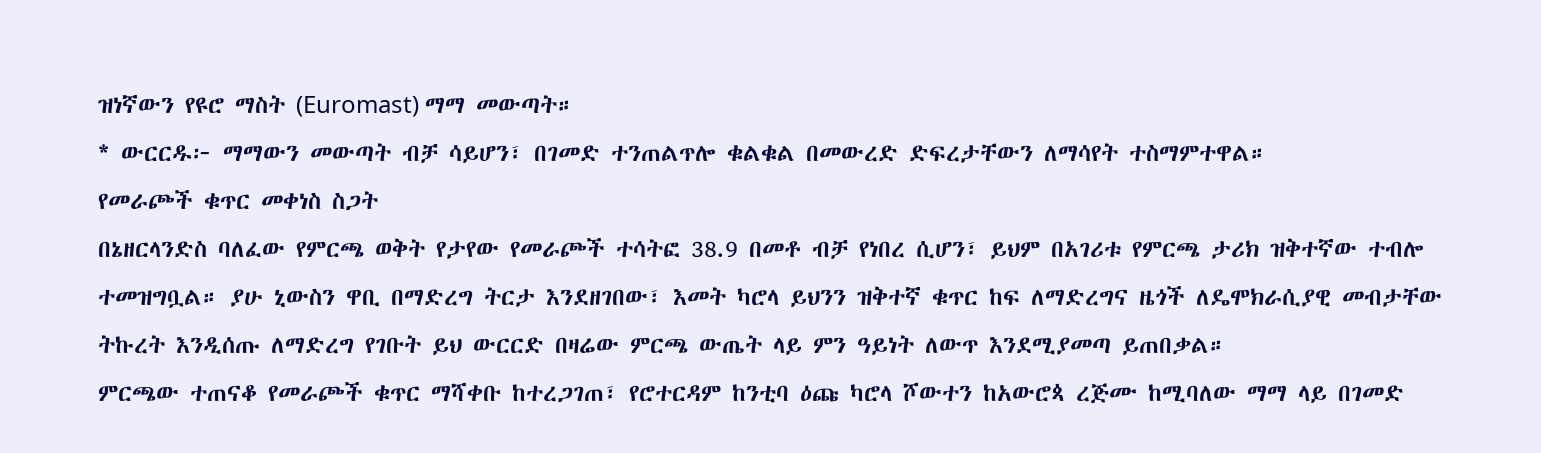ዝነኛውን የዩሮ ማስት (Euromast) ማማ መውጣት።
* ውርርዱ፦ ማማውን መውጣት ብቻ ሳይሆን፣ በገመድ ተንጠልጥሎ ቁልቁል በመውረድ ድፍረታቸውን ለማሳየት ተስማምተዋል።
የመራጮች ቁጥር መቀነስ ስጋት
በኔዘርላንድስ ባለፈው የምርጫ ወቅት የታየው የመራጮች ተሳትፎ 38.9 በመቶ ብቻ የነበረ ሲሆን፣ ይህም በአገሪቱ የምርጫ ታሪክ ዝቅተኛው ተብሎ ተመዝግቧል። ያሁ ኒውስን ዋቢ በማድረግ ትርታ እንደዘገበው፣ እመት ካሮላ ይህንን ዝቅተኛ ቁጥር ከፍ ለማድረግና ዜጎች ለዴሞክራሲያዊ መብታቸው ትኩረት እንዲሰጡ ለማድረግ የገቡት ይህ ውርርድ በዛሬው ምርጫ ውጤት ላይ ምን ዓይነት ለውጥ እንደሚያመጣ ይጠበቃል።
ምርጫው ተጠናቆ የመራጮች ቁጥር ማሻቀቡ ከተረጋገጠ፣ የሮተርዳም ከንቲባ ዕጩ ካሮላ ሾውተን ከአውሮጳ ረጅሙ ከሚባለው ማማ ላይ በገመድ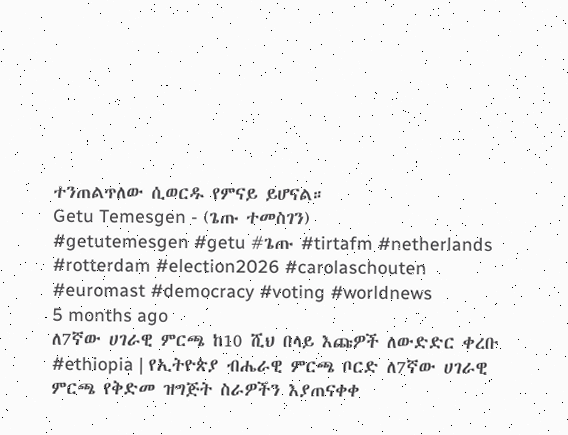ተንጠልጥለው ሲወርዱ የምናይ ይሆናል።
Getu Temesgen - (ጌጡ ተመስገን)
#getutemesgen #getu #ጌጡ #tirtafm #netherlands #rotterdam #election2026 #carolaschouten #euromast #democracy #voting #worldnews
5 months ago
ለ7ኛው ሀገራዊ ምርጫ ከ10 ሺህ በላይ እጩዎች ለውድድር ቀረቡ
#ethiopia | የኢትዮጵያ ብሔራዊ ምርጫ ቦርድ ለ7ኛው ሀገራዊ ምርጫ የቅድመ ዝግጅት ስራዎችን እያጠናቀቀ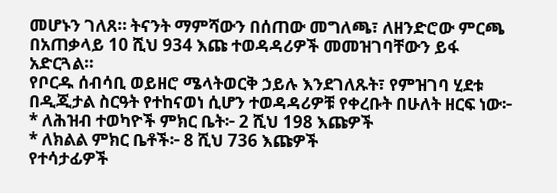መሆኑን ገለጸ። ትናንት ማምሻውን በሰጠው መግለጫ፣ ለዘንድሮው ምርጫ በአጠቃላይ 10 ሺህ 934 እጩ ተወዳዳሪዎች መመዝገባቸውን ይፋ አድርጓል።
የቦርዱ ሰብሳቢ ወይዘሮ ሜላትወርቅ ኃይሉ እንደገለጹት፣ የምዝገባ ሂደቱ በዲጂታል ስርዓት የተከናወነ ሲሆን ተወዳዳሪዎቹ የቀረቡት በሁለት ዘርፍ ነው፦
* ለሕዝብ ተወካዮች ምክር ቤት፦ 2 ሺህ 198 እጩዎች
* ለክልል ምክር ቤቶች፦ 8 ሺህ 736 እጩዎች
የተሳታፊዎች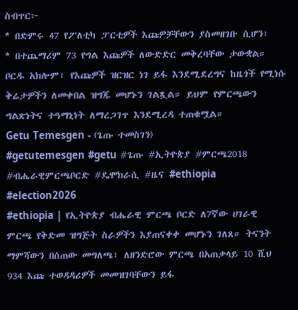ስብጥር፦
* በድምሩ 47 የፖለቲካ ፓርቲዎች እጩዎቻቸውን ያስመዘገቡ ሲሆን፣
* በተጨማሪም 73 የግል እጩዎች ለውድድር መቅረባቸው ታውቋል።
ቦርዱ አክሎም፣ የእጩዎች ዝርዝር ነገ ይፋ እንደሚደረግና ከዜጎች የሚነሱ ቅሬታዎችን ለመቀበል ዝግጁ መሆኑን ገልጿል። ይህም የምርጫውን ግልጽነትና ተዓማኒነት ለማረጋገጥ እንደሚረዳ ተጠቁሟል።
Getu Temesgen - (ጌጡ ተመስገን)
#getutemesgen #getu #ጌጡ #ኢትዮጵያ #ምርጫ2018 #ብሔራዊምርጫቦርድ #ዴሞክራሲ #ዜና #ethiopia #election2026
#ethiopia | የኢትዮጵያ ብሔራዊ ምርጫ ቦርድ ለ7ኛው ሀገራዊ ምርጫ የቅድመ ዝግጅት ስራዎችን እያጠናቀቀ መሆኑን ገለጸ። ትናንት ማምሻውን በሰጠው መግለጫ፣ ለዘንድሮው ምርጫ በአጠቃላይ 10 ሺህ 934 እጩ ተወዳዳሪዎች መመዝገባቸውን ይፋ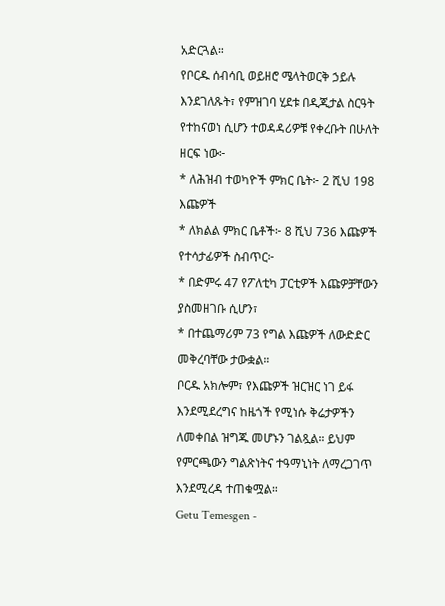አድርጓል።
የቦርዱ ሰብሳቢ ወይዘሮ ሜላትወርቅ ኃይሉ እንደገለጹት፣ የምዝገባ ሂደቱ በዲጂታል ስርዓት የተከናወነ ሲሆን ተወዳዳሪዎቹ የቀረቡት በሁለት ዘርፍ ነው፦
* ለሕዝብ ተወካዮች ምክር ቤት፦ 2 ሺህ 198 እጩዎች
* ለክልል ምክር ቤቶች፦ 8 ሺህ 736 እጩዎች
የተሳታፊዎች ስብጥር፦
* በድምሩ 47 የፖለቲካ ፓርቲዎች እጩዎቻቸውን ያስመዘገቡ ሲሆን፣
* በተጨማሪም 73 የግል እጩዎች ለውድድር መቅረባቸው ታውቋል።
ቦርዱ አክሎም፣ የእጩዎች ዝርዝር ነገ ይፋ እንደሚደረግና ከዜጎች የሚነሱ ቅሬታዎችን ለመቀበል ዝግጁ መሆኑን ገልጿል። ይህም የምርጫውን ግልጽነትና ተዓማኒነት ለማረጋገጥ እንደሚረዳ ተጠቁሟል።
Getu Temesgen -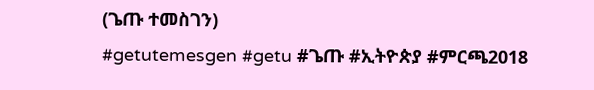(ጌጡ ተመስገን)
#getutemesgen #getu #ጌጡ #ኢትዮጵያ #ምርጫ2018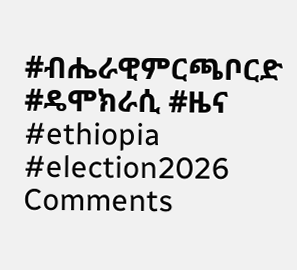#ብሔራዊምርጫቦርድ #ዴሞክራሲ #ዜና #ethiopia #election2026
Comments